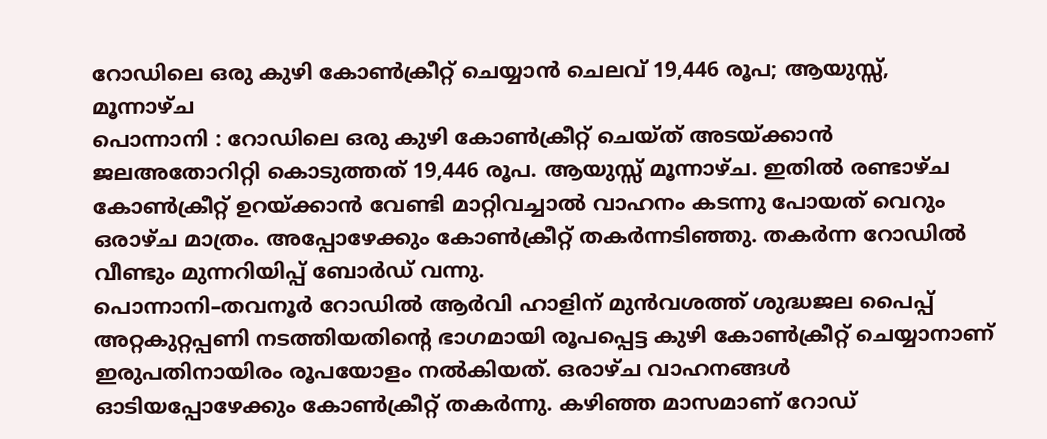റോഡിലെ ഒരു കുഴി കോൺക്രീറ്റ് ചെയ്യാൻ ചെലവ് 19,446 രൂപ; ആയുസ്സ്, മൂന്നാഴ്ച
പൊന്നാനി : റോഡിലെ ഒരു കുഴി കോൺക്രീറ്റ് ചെയ്ത് അടയ്ക്കാൻ ജലഅതോറിറ്റി കൊടുത്തത് 19,446 രൂപ. ആയുസ്സ് മൂന്നാഴ്ച. ഇതിൽ രണ്ടാഴ്ച കോൺക്രീറ്റ് ഉറയ്ക്കാൻ വേണ്ടി മാറ്റിവച്ചാൽ വാഹനം കടന്നു പോയത് വെറും ഒരാഴ്ച മാത്രം. അപ്പോഴേക്കും കോൺക്രീറ്റ് തകർന്നടിഞ്ഞു. തകർന്ന റോഡിൽ വീണ്ടും മുന്നറിയിപ്പ് ബോർഡ് വന്നു.
പൊന്നാനി–തവനൂർ റോഡിൽ ആർവി ഹാളിന് മുൻവശത്ത് ശുദ്ധജല പൈപ്പ് അറ്റകുറ്റപ്പണി നടത്തിയതിന്റെ ഭാഗമായി രൂപപ്പെട്ട കുഴി കോൺക്രീറ്റ് ചെയ്യാനാണ് ഇരുപതിനായിരം രൂപയോളം നൽകിയത്. ഒരാഴ്ച വാഹനങ്ങൾ ഓടിയപ്പോഴേക്കും കോൺക്രീറ്റ് തകർന്നു. കഴിഞ്ഞ മാസമാണ് റോഡ്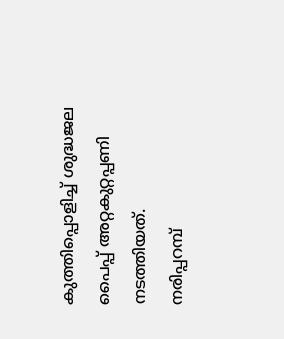കുത്തിപ്പൊളിച്ച് ശുദ്ധജല പൈപ്പ് അറ്റകുറ്റപ്പണി നടത്തിയത്.
നരിപ്പറമ്പ്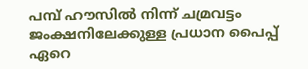പമ്പ് ഹൗസിൽ നിന്ന് ചമ്രവട്ടം ജംക്ഷനിലേക്കുള്ള പ്രധാന പൈപ്പ് ഏറെ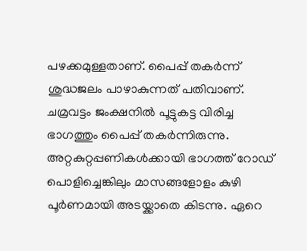പഴക്കമുള്ളതാണ്. പൈപ്പ് തകർന്ന് ശുദ്ധജലം പാഴാകുന്നത് പതിവാണ്. ചമ്രവട്ടം ജംക്ഷനിൽ പൂട്ടുകട്ട വിരിച്ച ഭാഗത്തും പൈപ്പ് തകർന്നിരുന്നു. അറ്റകുറ്റപ്പണികൾക്കായി ഭാഗത്ത് റോഡ് പൊളിച്ചെങ്കിലും മാസങ്ങളോളം കുഴി പൂർണമായി അടയ്ക്കാതെ കിടന്നു. ഏറെ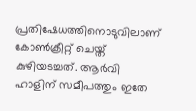പ്രതിഷേധത്തിനൊടുവിലാണ് കോൺക്രീറ്റ് ചെയ്ത് കുഴിയടച്ചത്. ആർവി ഹാളിന് സമീപത്തും ഇതേ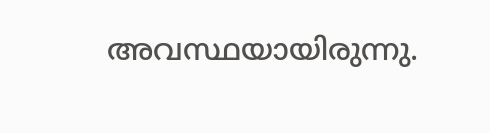അവസ്ഥയായിരുന്നു.